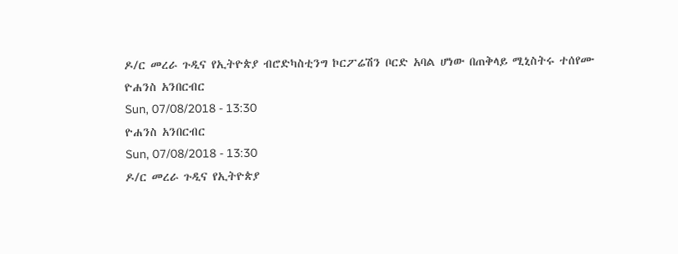ዶ/ር መረራ ጉዲና የኢትዮጵያ ብሮድካስቲንግ ኮርፖሬሽን ቦርድ አባል ሆነው በጠቅላይ ሚኒስትሩ ተሰየሙ
ዮሐንስ አንበርብር
Sun, 07/08/2018 - 13:30
ዮሐንስ አንበርብር
Sun, 07/08/2018 - 13:30
ዶ/ር መረራ ጉዲና የኢትዮጵያ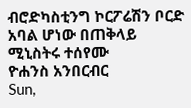ብሮድካስቲንግ ኮርፖሬሽን ቦርድ አባል ሆነው በጠቅላይ ሚኒስትሩ ተሰየሙ
ዮሐንስ አንበርብር
Sun,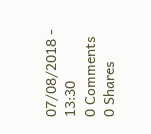07/08/2018 - 13:30
0 Comments
0 Shares